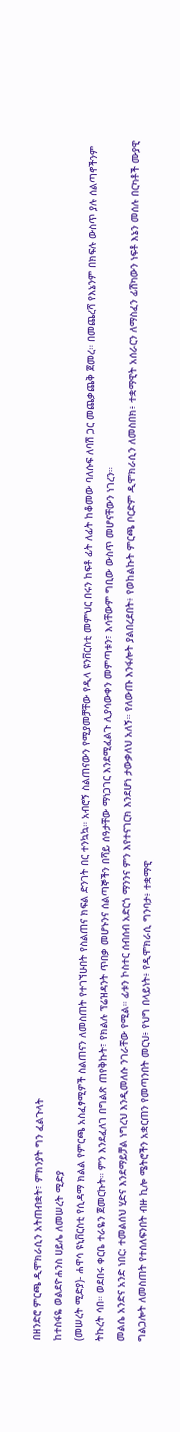በዘንድሮ ምርጫ ዲሞክራሲን አትጠብቋት፣ ምክንያት ግን ፈልጉላት
ከተስፋዬ ወልደዮሐንስ ሀይሌ ለመሠረት ሚድያ
(መሠረት ሚድያ)- ሐዋሳ ዩኒቨርስቲ የሲዳማ ክልል የምርጫ አስፈፃሚዎች ስልጠናን ለመስጠት የተገኘሁበት የስልጠና ክፍል ድንገት በር ተንኳኳ። አብሮኝ ስልጠናውን የሚያመቻቸው የዲላ ዩንቨርስቲ መምህር በሩን ከፍቶ ፊት ለፊት ከቆመው ባለሱፍ ለባሽ ጋር መጨቃጨቅ ጀመረ። በመጨረሻ የእኔንም በክፍሉ ውስጥ ያሉ ሰልጣኖችንም ትኩረት ሳበ። ወደበሩ ቀርቤ ተራዬን ጀመርኩት። ምን እንደፈለገ በግልጽ ጠየቅኩት፣ የክልሉ ፕሬዝዳንት ጥበቃ መሆኑንና ሰልጣኞችን በሻይ ሰዓታቸው ማነጋገር እንደሚፈልጉ ሊያሳውቀን መምጣቱን፣ እሳቸውም ግቢው ውስጥ መሆናቸውን ነገረን።
መልሴ አንድና አንድ ነበር: ተመልሰህ ሂድና እንደማይቻል ነግረህ እንዲመለሱ ንገራቸው የሚል። ፊቱን ኮስተር ሰብሰብ አድርጎ ማንንና ምን እየተናገርክ እንደሆነ ታውቃለህ አለኝ። የለውጡ እንፋሎት ያልበረደበት፥ የወከልኩት ምርጫ ቦርድም ዲሞክራሲን ለመስበክ፥ ተቋማዊት አሰራርን ለማስፈን ፊሽካውን ነፍቶ እኔን መሰሉ በርካቶች ሙያዊ ግልጋሎት ለመስጠት የተሰለፍንበት ብዙ ኪሎ ሜትሮችን አቋርጠን የመጣንበት መርህ፥ የህግ በላይነት፥ የዲሞክራሲ ግንባታ፥ ተቋማዊ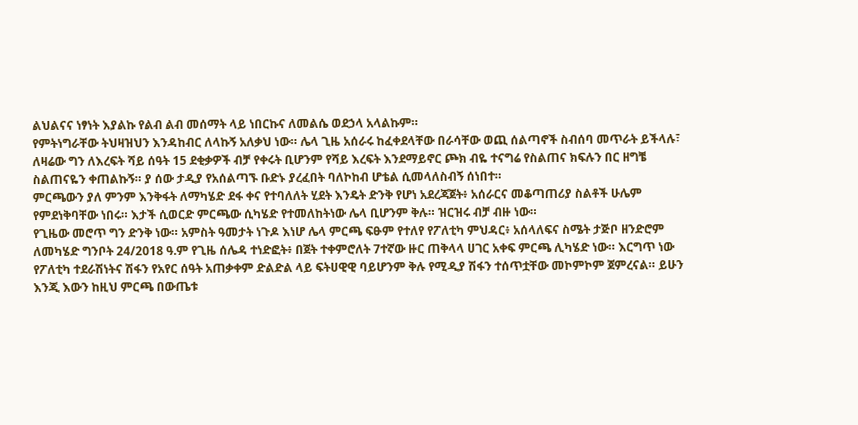ልህልናና ነፃነት እያልኩ የልብ ልብ መሰማት ላይ ነበርኩና ለመልሴ ወደኃላ አላልኩም።
የምትነግራቸው ትህዛዝህን እንዳከብር ለላኩኝ አለቃህ ነው። ሌላ ጊዜ አሰራሩ ከፈቀደላቸው በራሳቸው ወጪ ሰልጣኖች ስብሰባ መጥራት ይችላሉ፣ ለዛሬው ግን ለእረፍት ሻይ ሰዓት 15 ደቂቃዎች ብቻ የቀሩት ቢሆንም የሻይ እረፍት እንደማይኖር ጮክ ብዬ ተናግሬ የስልጠና ክፍሉን በር ዘግቼ ስልጠናዬን ቀጠልኩኝ። ያ ሰው ታዲያ የአሰልጣኙ ቡድኑ ያረፈበት ባለኮከብ ሆቴል ሲመላለስብኝ ሰነበተ።
ምርጫውን ያለ ምንም እንቅፋት ለማካሄድ ደፋ ቀና የተባለለት ሂደት እንዴት ድንቅ የሆነ አደረጃጀት፥ አሰራርና መቆጣጠሪያ ስልቶች ሁሌም የምደነቅባቸው ነበሩ። እታች ሲወርድ ምርጫው ሲካሄድ የተመለከትነው ሌላ ቢሆንም ቅሉ። ዝርዝሩ ብቻ ብዙ ነው።
የጊዜው መሮጥ ግን ድንቅ ነው። አምስት ዓመታት ነጉዶ እነሆ ሌላ ምርጫ ፍፁም የተለየ የፖለቲካ ምህዳር፥ አሰላለፍና ስሜት ታጅቦ ዘንድሮም ለመካሄድ ግንቦት 24/2018 ዓ.ም የጊዜ ሰሌዳ ተነድፎት፥ በጀት ተቀምሮለት 7ተኛው ዙር ጠቅላላ ሀገር አቀፍ ምርጫ ሊካሄድ ነው። እርግጥ ነው የፖለቲካ ተደራሽነትና ሽፋን የአየር ሰዓት አጠቃቀም ድልድል ላይ ፍትሀዊዊ ባይሆንም ቅሉ የሚዲያ ሽፋን ተሰጥቷቸው መኮምኮም ጀምረናል። ይሁን እንጂ እውን ከዚህ ምርጫ በውጤቱ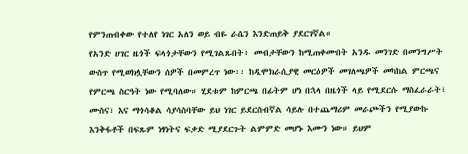የምንጠብቀው የተለየ ነገር አለን ወይ ብዬ ራሴን እንድጠይቅ ያደርገኛል።
የአንድ ሀገር ዜጎች ፍላጎታቸውን የሚገልጹበት፥ መብታቸውን ከሚጠቀሙበት አንዱ መንገድ በመንግሥት ውስጥ የሚወክሏቸውን ሰዎች በመምረጥ ነው፡፡ ከዲሞክራሲያዊ መርዕዎች መገለጫዎች መካከል ምርጫና የምርጫ ስርዓት ነው የሚባለው። ሂደቱም ከምርጫ በፊትም ሆነ በኋላ በዜጎች ላይ የሚደርሱ ማስፈራራት፣ ሙስና፣ እና ማጎሳቆል ሳያሳስባቸው ይህ ነገር ይደርስብኛል ሳይሉ በተጨማሪም መራጮችን የሚያውኩ እንቅፋቶች በፍጹም ነፃነትና ፍቃድ ሚያደርጉት ልምምድ መሆኑ እሙን ነው። ይህም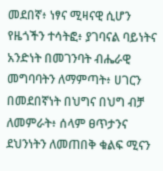መደበኛ፥ ነፃና ሚዛናዊ ሲሆን የዜጎችን ተሳትፎ፥ ያገባናል ባይነትና አንድነት በመገንባት ብሔራዊ መግባባትን ለማምጣት፥ ሀገርን በመደበኛነት በህግና በህግ ብቻ ለመምራት፥ ሰላም ፀጥታንና ደህንነትን ለመጠበቅ ቁልፍ ሚናን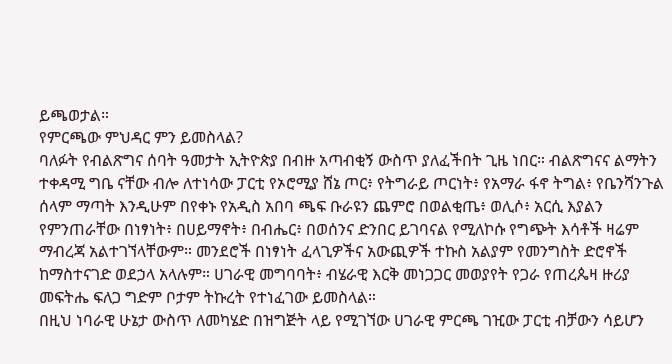ይጫወታል።
የምርጫው ምህዳር ምን ይመስላል?
ባለፉት የብልጽግና ሰባት ዓመታት ኢትዮጵያ በብዙ አጣብቂኝ ውስጥ ያለፈችበት ጊዜ ነበር። ብልጽግናና ልማትን ተቀዳሚ ግቤ ናቸው ብሎ ለተነሳው ፓርቲ የኦሮሚያ ሸኔ ጦር፥ የትግራይ ጦርነት፥ የአማራ ፋኖ ትግል፥ የቤንሻንጉል ሰላም ማጣት እንዲሁም በየቀኑ የአዲስ አበባ ጫፍ ቡራዩን ጨምሮ በወልቂጤ፥ ወሊሶ፥ አርሲ እያልን የምንጠራቸው በነፃነት፥ በሀይማኖት፥ በብሔር፥ በወሰንና ድንበር ይገባናል የሚለኮሱ የግጭት እሳቶች ዛሬም ማብረጃ አልተገኘላቸውም። መንደሮች በነፃነት ፈላጊዎችና አውጪዎች ተኩስ አልያም የመንግስት ድሮኖች ከማስተናገድ ወደኃላ አላሉም። ሀገራዊ መግባባት፥ ብሄራዊ እርቅ መነጋጋር መወያየት የጋራ የጠረጴዛ ዙሪያ መፍትሔ ፍለጋ ግድም ቦታም ትኩረት የተነፈገው ይመስላል።
በዚህ ነባራዊ ሁኔታ ውስጥ ለመካሄድ በዝግጅት ላይ የሚገኘው ሀገራዊ ምርጫ ገዢው ፓርቲ ብቻውን ሳይሆን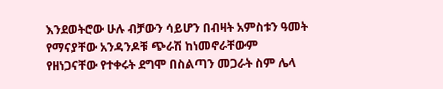እንደወትሮው ሁሉ ብቻውን ሳይሆን በብዛት አምስቱን ዓመት የማናያቸው አንዳንዶቹ ጭራሽ ከነመኖራቸውም የዘነጋናቸው የተቀሩት ደግሞ በስልጣን መጋራት ስም ሌላ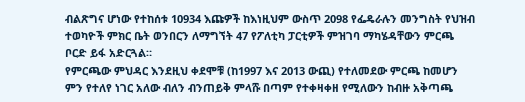ብልጽግና ሆነው የተከሰቱ 10934 እጩዎች ከእነዚህም ውስጥ 2098 የፌዴራሉን መንግስት የህዝብ ተወካዮች ምክር ቤት ወንበርን ለማግኘት 47 የፖለቲካ ፓርቲዎች ምዝገባ ማካሄዳቸውን ምርጫ ቦርድ ይፋ አድርጓል።
የምርጫው ምህዳር እንደዚህ ቀደሞቹ (ከ1997 እና 2013 ውጪ) የተለመደው ምርጫ ከመሆን ምን የተለየ ነገር አለው ብለን ብንጠይቅ ምላሹ በጣም የተቀዛቀዘ የሚለውን ከብዙ አቅጣጫ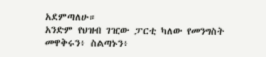አደምጣለሁ።
አንድም የህዝብ ገዢው ፓርቲ ካለው የመንግስት መዋቅሩን፥ ስልጣኑን፥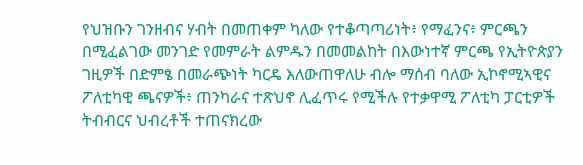የህዝቡን ገንዘብና ሃብት በመጠቀም ካለው የተቆጣጣሪነት፥ የማፈንና፥ ምርጫን በሚፈልገው መንገድ የመምራት ልምዱን በመመልከት በእውነተኛ ምርጫ የኢትዮጵያን ገዚዎች በድምፄ በመራጭነት ካርዴ እለውጠዋለሁ ብሎ ማሰብ ባለው ኢኮኖሚኣዊና ፖለቲካዊ ጫናዎች፥ ጠንካራና ተጽህኖ ሊፈጥሩ የሚችሉ የተቃዋሚ ፖለቲካ ፓርቲዎች ትብብርና ህብረቶች ተጠናክረው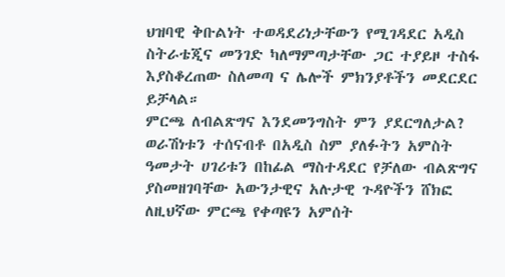ህዝባዊ ቅቡልነት ተወዳደሪነታቸውን የሚገዳደር አዲስ ስትራቴጂና መንገድ ካለማምጣታቸው ጋር ተያይዞ ተስፋ እያስቆረጠው ስለመጣ ና ሌሎች ምክንያቶችን መደርደር ይቻላል።
ምርጫ ለብልጽግና እንደመንግስት ምን ያደርግለታል?
ወራሽነቱን ተሰናብቶ በአዲስ ስም ያለፉትን አምስት ዓመታት ሀገሪቱን በከፊል ማስተዳደር የቻለው ብልጽግና ያስመዘገባቸው አውንታዊና አሉታዊ ጉዳዮችን ሸክፎ ለዚህኛው ምርጫ የቀጣዩን አምሰት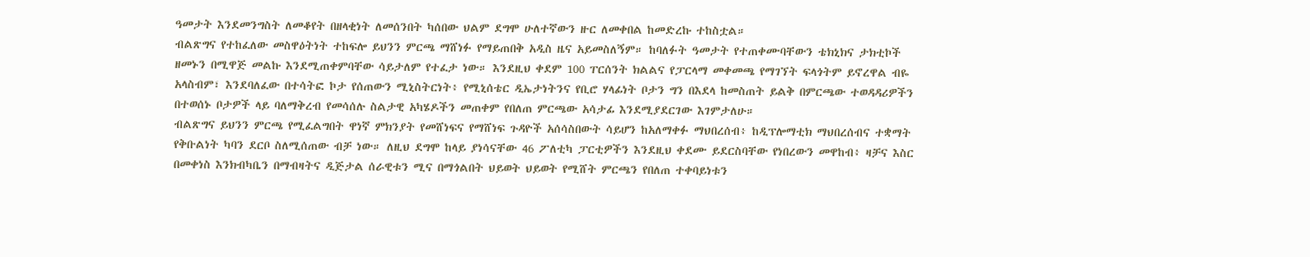ዓመታት እንደመንግስት ለመቆየት በዘላቂነት ለመሰንበት ካሰበው ህልም ደግሞ ሁለተኛውን ዙር ለመቀበል ከመድረኩ ተከስቷል።
ብልጽግና የተከፈለው መስዋዕትነት ተከፍሎ ይህንን ምርጫ ማሸነፉ የማይጠበቅ አዲስ ዜና አይመስለኝም። ከባለፉት ዓመታት የተጠቀሙባቸውን ቴክኒክና ታክቲኮች ዘመኑን በሚዋጅ መልኩ እንደሚጠቀምባቸው ሳይታለም የተፈታ ነው። እንደዚህ ቀደም 100 ፐርሰንት ክልልና የፓርላማ መቀመጫ የማገኘት ፍላጎትም ይኖረዋል ብዬ አላስብም፣ እንደባለፈው በተሳትፎ ኮታ የሰጠውን ሚኒስትርነት፥ የሚኒሰቴር ዲኤታነትንና የቢሮ ሃላፊነት ቦታን ግን በእደላ ከመስጠት ይልቅ በምርጫው ተወዳዳሪዎችን በተወሰኑ ቦታዎች ላይ ባለማቅረብ የመሳሰሉ ስልታዊ አካሄዶችን መጠቀም የበለጠ ምርጫው አሳታፊ እንደሚያደርገው እገምታለሁ።
ብልጽግና ይህንን ምርጫ የሚፈልግበት ዋነኛ ምክንያት የመሸነፍና የማሸነፍ ጉዳዮች አሰሳስበውት ሳይሆን ከአለማቀፉ ማህበረሰብ፥ ከዲፕሎማቲክ ማህበረሰብና ተቋማት የቅቡልነት ካባን ደርቦ ስለሚሰጠው ብቻ ነው። ለዚህ ደግሞ ከላይ ያነሳናቸው 46 ፖለቲካ ፓርቲዎችን እንደዚህ ቀደሙ ይደርስባቸው የነበረውን መዋከብ፥ ዛቻና እስር በመቀነስ እንክብካቤን በማብዛትና ዲጅታል ሰራዊቱን ሚና በማጎልበት ህይወት ህይወት የሚሸት ምርጫን የበለጠ ተቀባይነቱን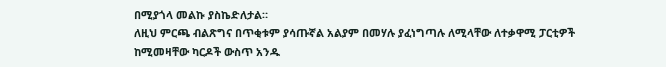በሚያጎላ መልኩ ያስኬድለታል።
ለዚህ ምርጫ ብልጽግና በጥቂቱም ያሳጡኛል አልያም በመሃሉ ያፈነግጣሉ ለሚላቸው ለተቃዋሚ ፓርቲዎች ከሚመዛቸው ካርዶች ውስጥ አንዱ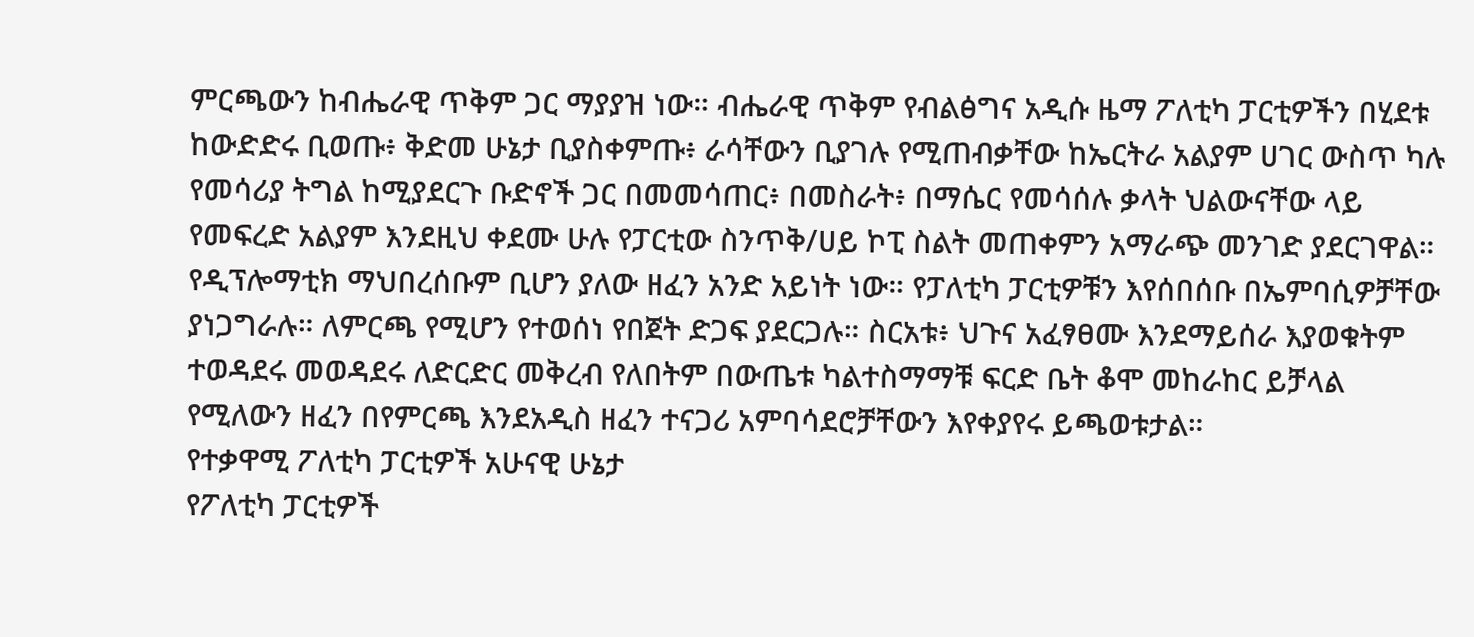ምርጫውን ከብሔራዊ ጥቅም ጋር ማያያዝ ነው። ብሔራዊ ጥቅም የብልፅግና አዲሱ ዜማ ፖለቲካ ፓርቲዎችን በሂደቱ ከውድድሩ ቢወጡ፥ ቅድመ ሁኔታ ቢያስቀምጡ፥ ራሳቸውን ቢያገሉ የሚጠብቃቸው ከኤርትራ አልያም ሀገር ውስጥ ካሉ የመሳሪያ ትግል ከሚያደርጉ ቡድኖች ጋር በመመሳጠር፥ በመስራት፥ በማሴር የመሳሰሉ ቃላት ህልውናቸው ላይ የመፍረድ አልያም እንደዚህ ቀደሙ ሁሉ የፓርቲው ስንጥቅ/ሀይ ኮፒ ስልት መጠቀምን አማራጭ መንገድ ያደርገዋል።
የዲፕሎማቲክ ማህበረሰቡም ቢሆን ያለው ዘፈን አንድ አይነት ነው። የፓለቲካ ፓርቲዎቹን እየሰበሰቡ በኤምባሲዎቻቸው ያነጋግራሉ። ለምርጫ የሚሆን የተወሰነ የበጀት ድጋፍ ያደርጋሉ። ስርአቱ፥ ህጉና አፈፃፀሙ እንደማይሰራ እያወቁትም ተወዳደሩ መወዳደሩ ለድርድር መቅረብ የለበትም በውጤቱ ካልተስማማቹ ፍርድ ቤት ቆሞ መከራከር ይቻላል የሚለውን ዘፈን በየምርጫ እንደአዲስ ዘፈን ተናጋሪ አምባሳደሮቻቸውን እየቀያየሩ ይጫወቱታል።
የተቃዋሚ ፖለቲካ ፓርቲዎች አሁናዊ ሁኔታ
የፖለቲካ ፓርቲዎች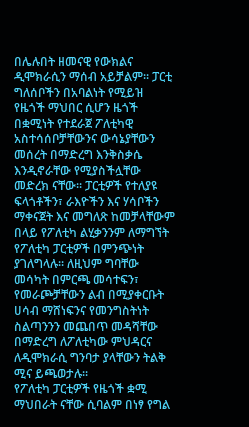በሌሉበት ዘመናዊ የውክልና ዲሞክራሲን ማሰብ አይቻልም፡፡ ፓርቲ ግለሰቦችን በአባልነት የሚይዝ የዜጎች ማህበር ሲሆን ዜጎች በቋሚነት የተደራጀ ፖለቲካዊ አስተሳሰቦቻቸውንና ውሳኔያቸውን መሰረት በማድረግ እንቅስቃሴ እንዲኖራቸው የሚያስችሏቸው መድረክ ናቸው፡፡ ፓርቲዎች የተለያዩ ፍላጎቶችን፣ ራእዮችን እና ሃሳቦችን ማቀናጀት እና መግለጽ ከመቻላቸውም በላይ የፖለቲካ ልሂቃንንም ለማግኘት የፖለቲካ ፓርቲዎች በምንጭነት ያገለግላሉ፡፡ ለዚህም ግባቸው መሳካት በምርጫ መሳተፍን፣ የመራጮቻቸውን ልብ በሚያቀርቡት ሀሳብ ማሸነፍንና የመንግስትነት ስልጣንንን መጨበጥ መዳሻቸው በማድረግ ለፖለቲካው ምህዳርና ለዲሞክራሲ ግንባታ ያላቸውን ትልቅ ሚና ይጫወታሉ፡፡
የፖለቲካ ፓርቲዎች የዜጎች ቋሚ ማህበራት ናቸው ሲባልም በነፃ የግል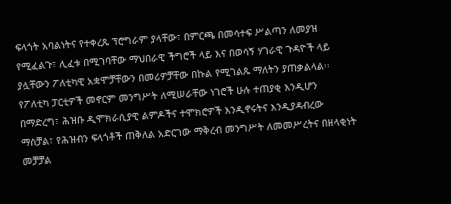ፍላጎት አባልነትና የተቀረጹ ፕሮግራም ያላቸው፣ በምርጫ በመሳተፍ ሥልጣን ለመያዝ የሚፈልጉ፣ ሊፈቱ በሚገባቸው ማህበራዊ ችግሮች ላይ እና በወሳኝ ሃገራዊ ጉዳዮች ላይ ያሏቸውን ፖለቲካዊ አቋሞቻቸውን በመሪዎቻቸው በኩል የሚገልጹ ማለትን ያጠቃልላል፡፡
የፖለቲካ ፓርቲዎች መኖርም መንግሥት ለሚሠራቸው ነገሮች ሁሉ ተጠያቂ እንዲሆን በማድረግ፣ ሕዝቡ ዲሞክራሲያዊ ልምዶችና ተሞክሮዎች እንዲኖሩትና እንዲያዳብረው ማስቻል፣ የሕዝብን ፍላጎቶች ጠቅለል አድርገው ማቅረብ መንግሥት ለመመሥረትና በዘላቂነት መቻቻል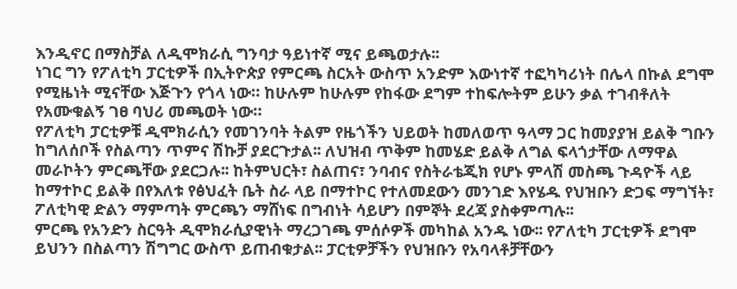እንዲኖር በማስቻል ለዲሞክራሲ ግንባታ ዓይነተኛ ሚና ይጫወታሉ፡፡
ነገር ግን የፖለቲካ ፓርቲዎች በኢትዮጵያ የምርጫ ስርአት ውስጥ አንድም እውነተኛ ተፎካካሪነት በሌላ በኩል ደግሞ የሚዜነት ሚናቸው እጅጉን የጎላ ነው። ከሁሉም ከሁሉም የከፋው ደግም ተከፍሎትም ይሁን ቃል ተገብቶለት የአሙቁልኝ ገፀ ባህሪ መጫወት ነው።
የፖለቲካ ፓርቲዎቹ ዲሞክራሲን የመገንባት ትልም የዜጎችን ህይወት ከመለወጥ ዓላማ ጋር ከመያያዝ ይልቅ ግቡን ከግለሰቦች የስልጣን ጥምና ሽኩቻ ያደርጉታል፡፡ ለህዝብ ጥቅም ከመሄድ ይልቅ ለግል ፍላጎታቸው ለማዋል መራኮትን ምርጫቸው ያደርጋሉ፡፡ ከትምህርት፣ ስልጠና፣ ንባብና የስትራቴጂክ የሆኑ ምላሽ መስጫ ጉዳዮች ላይ ከማተኮር ይልቅ በየእለቱ የፅህፈት ቤት ስራ ላይ በማተኮር የተለመደውን መንገድ እየሄዱ የህዝቡን ድጋፍ ማግኘት፣ ፖለቲካዊ ድልን ማምጣት ምርጫን ማሸነፍ በግብነት ሳይሆን በምኞት ደረጃ ያስቀምጣሉ፡፡
ምርጫ የአንድን ስርዓት ዲሞክራሲያዊነት ማረጋገጫ ምሰሶዎች መካከል አንዱ ነው፡፡ የፖለቲካ ፓርቲዎች ደግሞ ይህንን በስልጣን ሽግግር ውስጥ ይጠብቁታል፡፡ ፓርቲዎቻችን የህዝቡን የአባላቶቻቸውን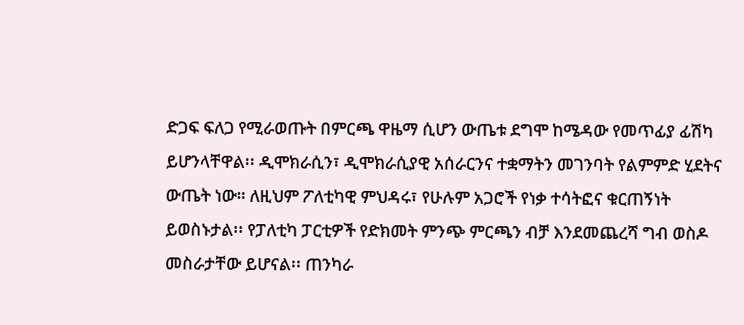ድጋፍ ፍለጋ የሚራወጡት በምርጫ ዋዜማ ሲሆን ውጤቱ ደግሞ ከሜዳው የመጥፊያ ፊሽካ ይሆንላቸዋል፡፡ ዲሞክራሲን፣ ዲሞክራሲያዊ አሰራርንና ተቋማትን መገንባት የልምምድ ሂደትና ውጤት ነው። ለዚህም ፖለቲካዊ ምህዳሩ፣ የሁሉም አጋሮች የነቃ ተሳትፎና ቁርጠኝነት ይወስኑታል፡፡ የፓለቲካ ፓርቲዎች የድክመት ምንጭ ምርጫን ብቻ እንደመጨረሻ ግብ ወስዶ መስራታቸው ይሆናል፡፡ ጠንካራ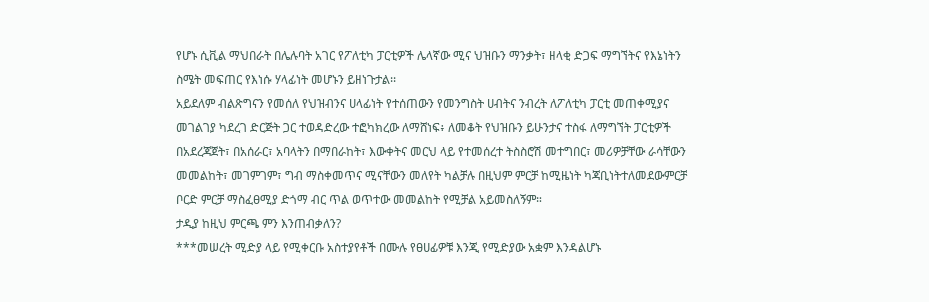የሆኑ ሲቪል ማህበራት በሌሉባት አገር የፖለቲካ ፓርቲዎች ሌላኛው ሚና ህዝቡን ማንቃት፣ ዘላቂ ድጋፍ ማግኘትና የእኔነትን ስሜት መፍጠር የእነሱ ሃላፊነት መሆኑን ይዘነጉታል፡፡
አይደለም ብልጽግናን የመሰለ የህዝብንና ሀላፊነት የተሰጠውን የመንግስት ሀብትና ንብረት ለፖለቲካ ፓርቲ መጠቀሚያና መገልገያ ካደረገ ድርጅት ጋር ተወዳድረው ተፎካክረው ለማሸነፍ፥ ለመቆት የህዝቡን ይሁንታና ተስፋ ለማግኘት ፓርቲዎች በአደረጃጀት፣ በአሰራር፣ አባላትን በማበራከት፣ እውቀትና መርህ ላይ የተመሰረተ ትስስሮሽ መተግበር፣ መሪዎቻቸው ራሳቸውን መመልከት፣ መገምገም፣ ግብ ማስቀመጥና ሚናቸውን መለየት ካልቻሉ በዚህም ምርቻ ከሚዜነት ካጃቢነትተለመደውምርቻ ቦርድ ምርቻ ማስፈፀሚያ ድጎማ ብር ጥል ወጥተው መመልከት የሚቻል አይመስለኝም።
ታዲያ ከዚህ ምርጫ ምን እንጠብቃለን?
***መሠረት ሚድያ ላይ የሚቀርቡ አስተያየቶች በሙሉ የፀሀፊዎቹ እንጂ የሚድያው አቋም እንዳልሆኑ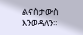ልናስታውስ እንወዳለን።